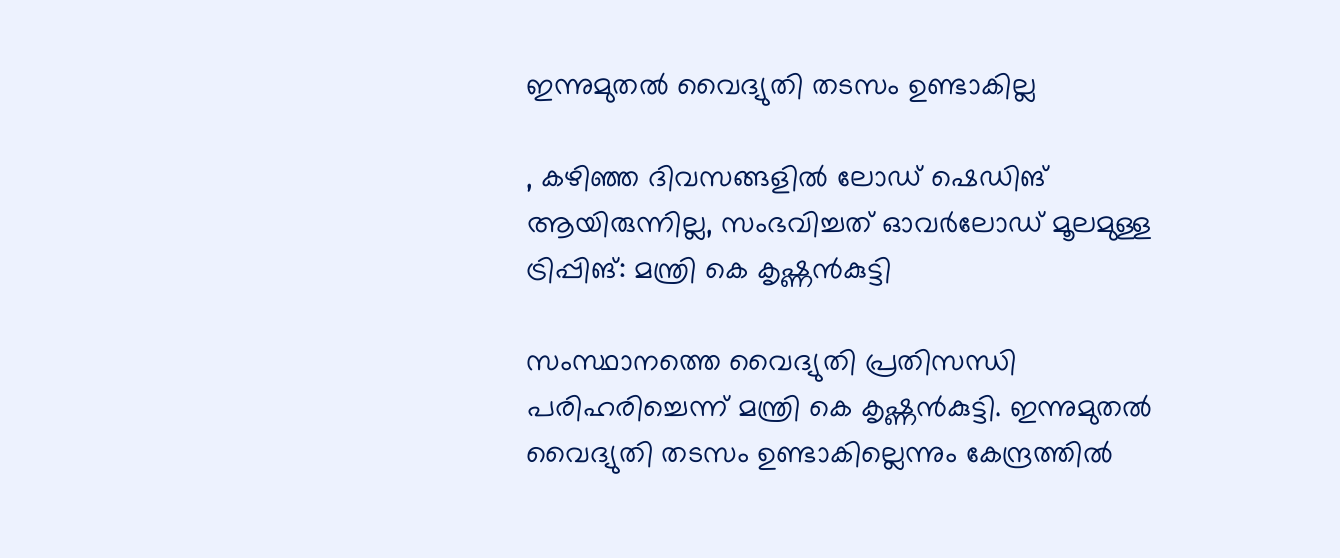ഇന്നുമുതല്‍ വൈദ്യുതി തടസം ഉണ്ടാകില്ല

, കഴിഞ്ഞ ദിവസങ്ങളില്‍ ലോഡ് ഷെഡിങ് ആയിരുന്നില്ല, സംഭവിച്ചത് ഓവര്‍ലോഡ് മൂലമുള്ള ട്രിപ്പിങ്: മന്ത്രി കെ കൃഷ്ണന്‍കുട്ടി

സംസ്ഥാനത്തെ വൈദ്യുതി പ്രതിസന്ധി പരിഹരിച്ചെന്ന് മന്ത്രി കെ കൃഷ്ണന്‍കുട്ടി. ഇന്നുമുതല്‍ വൈദ്യുതി തടസം ഉണ്ടാകില്ലെന്നും കേന്ദ്രത്തില്‍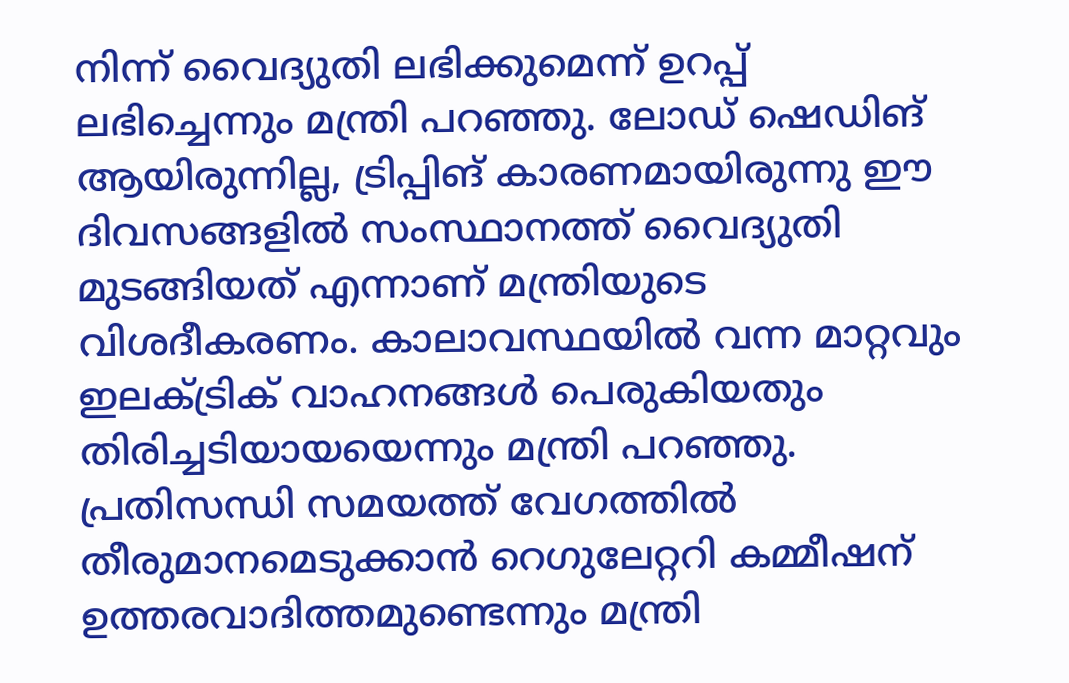നിന്ന് വൈദ്യുതി ലഭിക്കുമെന്ന് ഉറപ്പ് ലഭിച്ചെന്നും മന്ത്രി പറഞ്ഞു. ലോഡ് ഷെഡിങ് ആയിരുന്നില്ല, ട്രിപ്പിങ് കാരണമായിരുന്നു ഈ ദിവസങ്ങളില്‍ സംസ്ഥാനത്ത് വൈദ്യുതി മുടങ്ങിയത് എന്നാണ് മന്ത്രിയുടെ വിശദീകരണം. കാലാവസ്ഥയില്‍ വന്ന മാറ്റവും ഇലക്ട്രിക് വാഹനങ്ങള്‍ പെരുകിയതും തിരിച്ചടിയായയെന്നും മന്ത്രി പറഞ്ഞു. പ്രതിസന്ധി സമയത്ത് വേഗത്തില്‍ തീരുമാനമെടുക്കാന്‍ റെഗുലേറ്ററി കമ്മീഷന് ഉത്തരവാദിത്തമുണ്ടെന്നും മന്ത്രി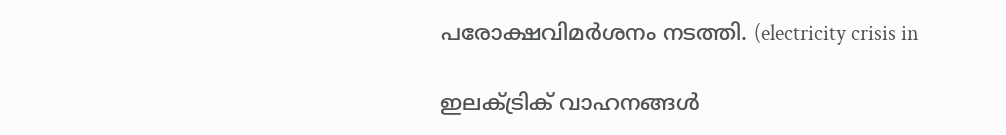പരോക്ഷവിമര്‍ശനം നടത്തി. (electricity crisis in

ഇലക്ട്രിക് വാഹനങ്ങള്‍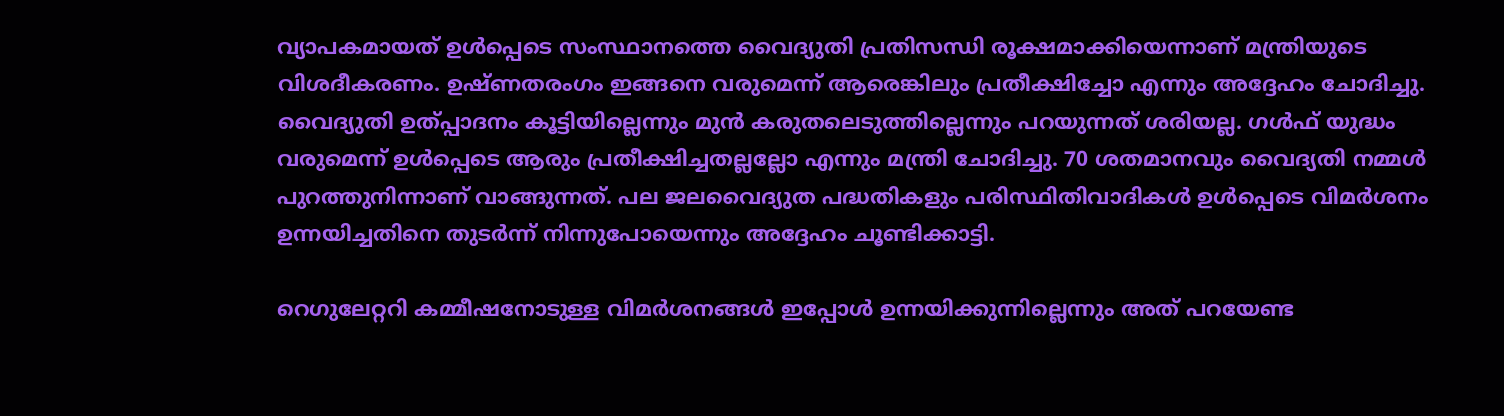വ്യാപകമായത് ഉള്‍പ്പെടെ സംസ്ഥാനത്തെ വൈദ്യുതി പ്രതിസന്ധി രൂക്ഷമാക്കിയെന്നാണ് മന്ത്രിയുടെ വിശദീകരണം. ഉഷ്ണതരംഗം ഇങ്ങനെ വരുമെന്ന് ആരെങ്കിലും പ്രതീക്ഷിച്ചോ എന്നും അദ്ദേഹം ചോദിച്ചു. വൈദ്യുതി ഉത്പ്പാദനം കൂട്ടിയില്ലെന്നും മുന്‍ കരുതലെടുത്തില്ലെന്നും പറയുന്നത് ശരിയല്ല. ഗള്‍ഫ് യുദ്ധം വരുമെന്ന് ഉള്‍പ്പെടെ ആരും പ്രതീക്ഷിച്ചതല്ലല്ലോ എന്നും മന്ത്രി ചോദിച്ചു. 70 ശതമാനവും വൈദ്യതി നമ്മള്‍ പുറത്തുനിന്നാണ് വാങ്ങുന്നത്. പല ജലവൈദ്യുത പദ്ധതികളും പരിസ്ഥിതിവാദികള്‍ ഉള്‍പ്പെടെ വിമര്‍ശനം ഉന്നയിച്ചതിനെ തുടര്‍ന്ന് നിന്നുപോയെന്നും അദ്ദേഹം ചൂണ്ടിക്കാട്ടി.

റെഗുലേറ്ററി കമ്മീഷനോടുള്ള വിമര്‍ശനങ്ങള്‍ ഇപ്പോള്‍ ഉന്നയിക്കുന്നില്ലെന്നും അത് പറയേണ്ട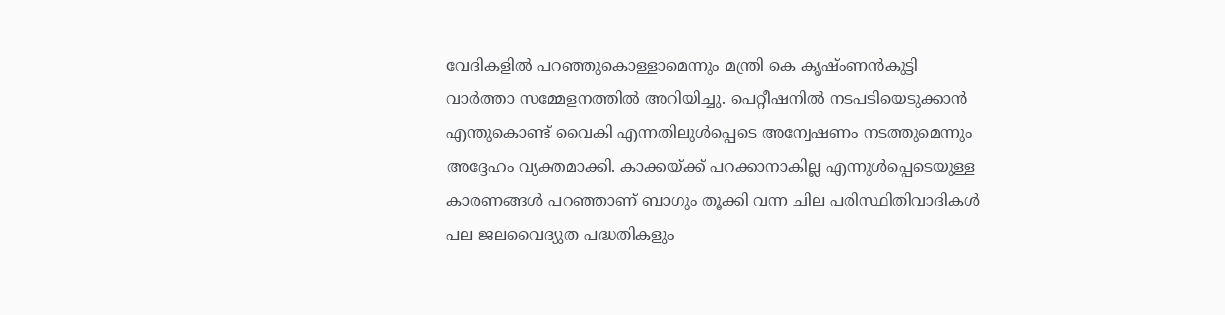വേദികളില്‍ പറഞ്ഞുകൊള്ളാമെന്നും മന്ത്രി കെ കൃഷ്ംണന്‍കുട്ടി വാര്‍ത്താ സമ്മേളനത്തില്‍ അറിയിച്ചു. പെറ്റീഷനില്‍ നടപടിയെടുക്കാന്‍ എന്തുകൊണ്ട് വൈകി എന്നതിലുള്‍പ്പെടെ അന്വേഷണം നടത്തുമെന്നും അദ്ദേഹം വ്യക്തമാക്കി. കാക്കയ്ക്ക് പറക്കാനാകില്ല എന്നുള്‍പ്പെടെയുള്ള കാരണങ്ങള്‍ പറഞ്ഞാണ് ബാഗും തൂക്കി വന്ന ചില പരിസ്ഥിതിവാദികള്‍ പല ജലവൈദ്യുത പദ്ധതികളും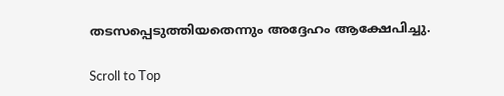തടസപ്പെടുത്തിയതെന്നും അദ്ദേഹം ആക്ഷേപിച്ചു.

Scroll to Top